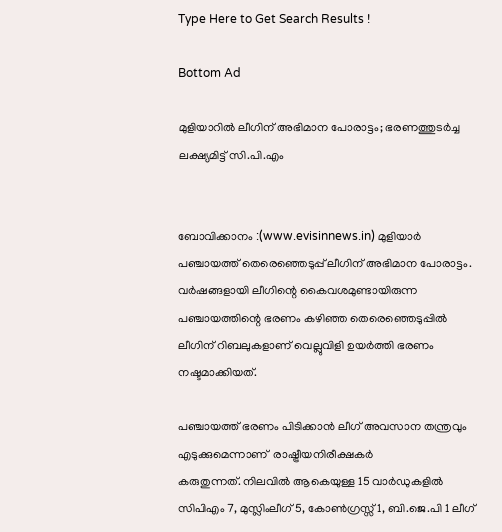Type Here to Get Search Results !

Bottom Ad

മുളിയാറില്‍ ലീഗിന് അഭിമാന പോരാട്ടം; ഭരണത്തുടര്‍ച്ച ലക്ഷ്യമിട്ട്‌ സി.പി.എം


ബോവിക്കാനം :(www.evisinnews.in) മുളിയാര്‍ പഞ്ചായത്ത് തെരെഞ്ഞെടുപ്പ് ലീഗിന് അഭിമാന പോരാട്ടം. വര്‍ഷങ്ങളായി ലീഗിന്റെ കൈവശമുണ്ടായിരുന്ന പഞ്ചായത്തിന്റെ ഭരണം കഴിഞ്ഞ തെരെഞ്ഞെടുപ്പില്‍ ലീഗിന് റിബലുകളാണ് വെല്ലുവിളി ഉയര്‍ത്തി ഭരണം നഷ്ടമാക്കിയത്.

പഞ്ചായത്ത് ഭരണം പിടിക്കാന്‍ ലീഗ് അവസാന തന്ത്രവും എടുക്കുമെന്നാണ്  രാഷ്ട്രീയനിരീക്ഷകര്‍
കരുതുന്നത്. നിലവില്‍ ആകെയുള്ള 15 വാര്‍ഡുകളില്‍ സിപിഎം 7, മുസ്ലിംലീഗ് 5, കോണ്‍ഗ്രസ്സ് 1, ബി.ജെ.പി 1 ലീഗ്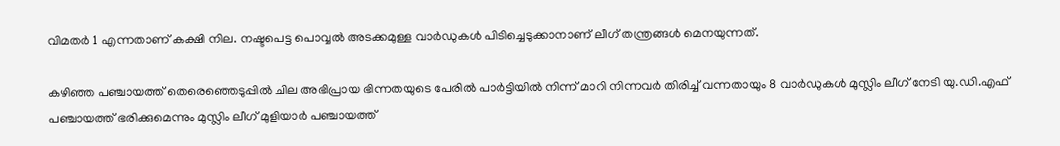വിമതര്‍ 1 എന്നതാണ് കക്ഷി നില. നഷ്ടപെട്ട പൊവ്വല്‍ അടക്കമുള്ള വാര്‍ഡുകള്‍ പിടിച്ചെടുക്കാനാണ് ലീഗ് തന്ത്രങ്ങള്‍ മെനയുന്നത്.

കഴിഞ്ഞ പഞ്ചായത്ത് തെരെഞ്ഞെടുപ്പില്‍ ചില അഭിപ്രായ ഭിന്നതയുടെ പേരില്‍ പാര്‍ട്ടിയില്‍ നിന്ന് മാറി നിന്നവര്‍ തിരിച്ച് വന്നതായും 8 വാര്‍ഡുകള്‍ മുസ്ലിം ലീഗ് നേടി യു.ഡി.എഫ് പഞ്ചായത്ത് ഭരിക്കുമെന്നും മുസ്ലിം ലീഗ് മുളിയാര്‍ പഞ്ചായത്ത്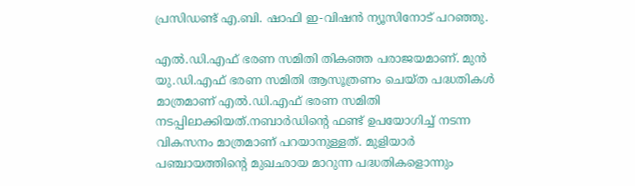പ്രസിഡണ്ട് എ.ബി. ഷാഫി ഇ-വിഷന്‍ ന്യൂസിനോട് പറഞ്ഞു.

എല്‍.ഡി.എഫ്‌ ഭരണ സമിതി തികഞ്ഞ പരാജയമാണ്. മുന്‍ യു.ഡി.എഫ് ഭരണ സമിതി ആസൂത്രണം ചെയ്ത പദ്ധതികള്‍ മാത്രമാണ് എല്‍.ഡി.എഫ് ഭരണ സമിതി നടപ്പിലാക്കിയത്.നബാര്‍ഡിന്റെ ഫണ്ട് ഉപയോഗിച്ച് നടന്ന വികസനം മാത്രമാണ് പറയാനുള്ളത്. മുളിയാര്‍ പഞ്ചായത്തിന്റെ മുഖഛായ മാറുന്ന പദ്ധതികളൊന്നും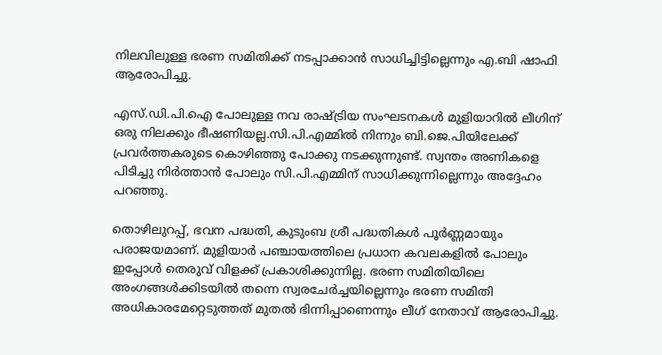നിലവിലുള്ള ഭരണ സമിതിക്ക് നടപ്പാക്കാന്‍ സാധിച്ചിട്ടില്ലെന്നും എ.ബി ഷാഫി ആരോപിച്ചു.

എസ്.ഡി.പി.ഐ പോലുള്ള നവ രാഷ്ട്രിയ സംഘടനകള്‍ മുളിയാറില്‍ ലീഗിന് ഒരു നിലക്കും ഭീഷണിയല്ല.സി.പി.എമ്മില്‍ നിന്നും ബി.ജെ.പിയിലേക്ക് പ്രവര്‍ത്തകരുടെ കൊഴിഞ്ഞു പോക്കു നടക്കുന്നുണ്ട്. സ്വന്തം അണികളെ പിടിച്ചു നിര്‍ത്താന്‍ പോലും സി.പി.എമ്മിന് സാധിക്കുന്നില്ലെന്നും അദ്ദേഹം പറഞ്ഞു.

തൊഴിലുറപ്പ്, ഭവന പദ്ധതി, കുടുംബ ശ്രീ പദ്ധതികള്‍ പൂര്‍ണ്ണമായും പരാജയമാണ്. മുളിയാര്‍ പഞ്ചായത്തിലെ പ്രധാന കവലകളില്‍ പോലും ഇപ്പോള്‍ തെരുവ് വിളക്ക് പ്രകാശിക്കുന്നില്ല. ഭരണ സമിതിയിലെ അംഗങ്ങള്‍ക്കിടയില്‍ തന്നെ സ്വരചേര്‍ച്ചയില്ലെന്നും ഭരണ സമിതി അധികാരമേറ്റെടുത്തത് മുതല്‍ ഭിന്നിപ്പാണെന്നും ലീഗ് നേതാവ് ആരോപിച്ചു.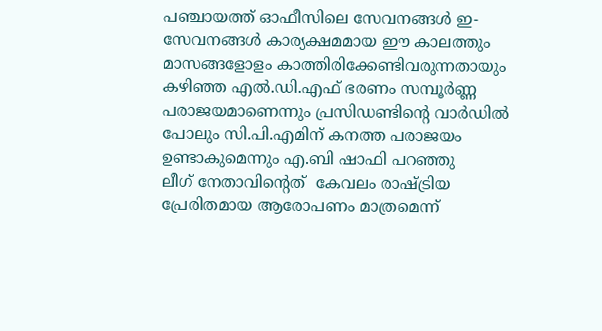പഞ്ചായത്ത് ഓഫീസിലെ സേവനങ്ങള്‍ ഇ-സേവനങ്ങള്‍ കാര്യക്ഷമമായ ഈ കാലത്തും മാസങ്ങളോളം കാത്തിരിക്കേണ്ടിവരുന്നതായും കഴിഞ്ഞ എല്‍.ഡി.എഫ് ഭരണം സമ്പൂര്‍ണ്ണ പരാജയമാണെന്നും പ്രസിഡണ്ടിന്റെ വാര്‍ഡില്‍ പോലും സി.പി.എമിന് കനത്ത പരാജയം ഉണ്ടാകുമെന്നും എ.ബി ഷാഫി പറഞ്ഞു
ലീഗ് നേതാവിന്റെത്  കേവലം രാഷ്ട്രിയ പ്രേരിതമായ ആരോപണം മാത്രമെന്ന്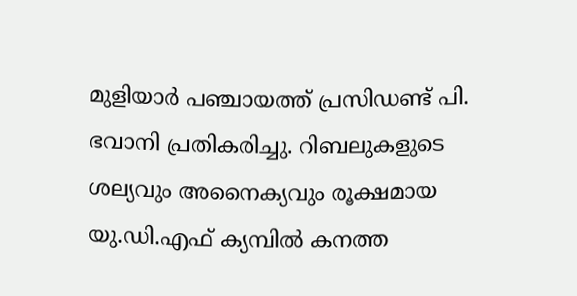മുളിയാര്‍ പഞ്ചായത്ത് പ്രസിഡണ്ട് പി. ഭവാനി പ്രതികരിച്ചു. റിബലുകളുടെ ശല്യവും അനൈക്യവും രൂക്ഷമായ യു.ഡി.എഫ് ക്യമ്പില്‍ കനത്ത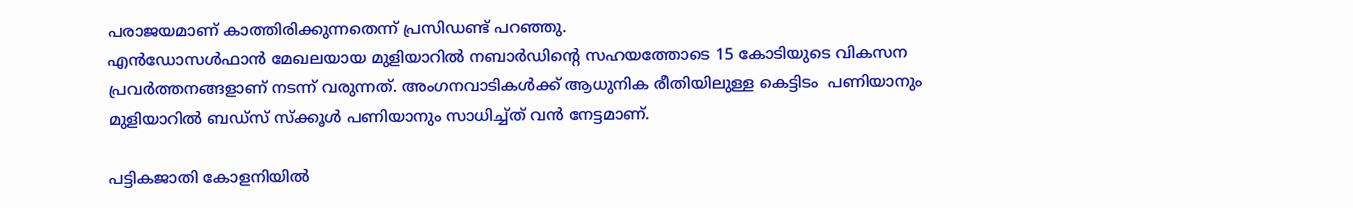പരാജയമാണ് കാത്തിരിക്കുന്നതെന്ന് പ്രസിഡണ്ട് പറഞ്ഞു.
എന്‍ഡോസള്‍ഫാന്‍ മേഖലയായ മുളിയാറില്‍ നബാര്‍ഡിന്റെ സഹയത്തോടെ 15 കോടിയുടെ വികസന പ്രവര്‍ത്തനങ്ങളാണ് നടന്ന് വരുന്നത്. അംഗനവാടികള്‍ക്ക് ആധുനിക രീതിയിലുള്ള കെട്ടിടം  പണിയാനും  മുളിയാറില്‍ ബഡ്‌സ് സ്‌ക്കൂള്‍ പണിയാനും സാധിച്ച്ത് വന്‍ നേട്ടമാണ്.

പട്ടികജാതി കോളനിയില്‍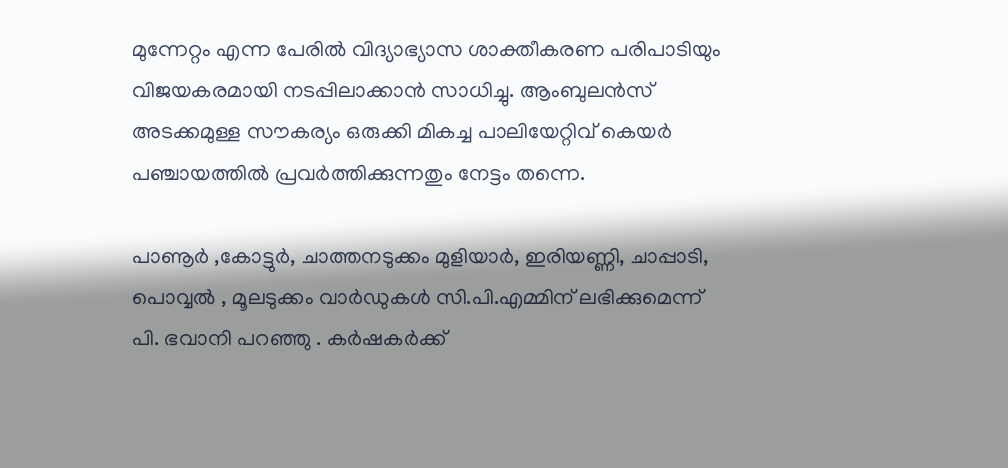മുന്നേറ്റം എന്ന പേരില്‍ വിദ്യാഭ്യാസ ശാക്തീകരണ പരിപാടിയും വിജയകരമായി നടപ്പിലാക്കാന്‍ സാധിച്ചു. ആംബുലന്‍സ്‌ അടക്കമുള്ള സൗകര്യം ഒരുക്കി മികച്ച പാലിയേറ്റിവ് കെയര്‍ പഞ്ചായത്തില്‍ പ്രവര്‍ത്തിക്കുന്നതും നേട്ടം തന്നെ.

പാണൂര്‍ ,കോട്ടുര്‍, ചാത്തനടുക്കം മുളിയാര്‍, ഇരിയണ്ണി, ചാപ്പാടി, പൊവ്വല്‍ , മൂലടുക്കം വാര്‍ഡുകള്‍ സി.പി.എമ്മിന് ലഭിക്കുമെന്ന് പി. ഭവാനി പറഞ്ഞു . കര്‍ഷകര്‍ക്ക്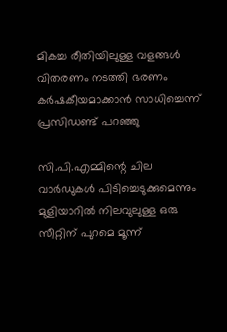മികച്ച രീതിയിലുള്ള വളങ്ങള്‍ വിതരണം നടത്തി ഭരണം കര്‍ഷകീയമാക്കാന്‍ സാധിച്ചെന്ന് പ്രസിഡണ്ട് പറഞ്ഞു

സി.പി.എമ്മിന്റെ ചില വാര്‍ഡുകള്‍ പിടിച്ചെടുക്കുമെന്നും മുളിയാറില്‍ നിലവുലുള്ള ഒരു സീറ്റിന് പുറമെ മൂന്ന്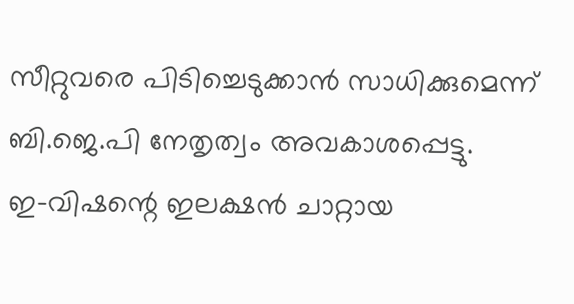സീറ്റുവരെ പിടിച്ചെടുക്കാന്‍ സാധിക്കുമെന്ന് ബി.ജെ.പി നേതൃത്വം അവകാശപ്പെട്ടു.
ഇ-വിഷന്റെ ഇലക്ഷന്‍ ചാറ്റായ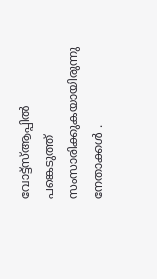വോട്ട്‌സ്ആപ്പില്‍ പങ്കെടുത്ത് സംസാരിക്കുകയായിരുന്നു നേതാക്കള്‍ .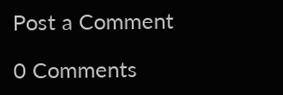Post a Comment

0 Comments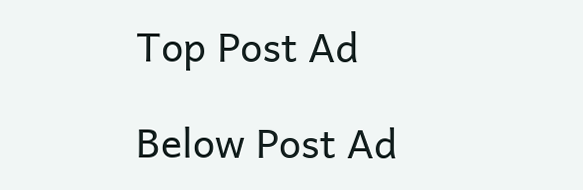Top Post Ad

Below Post Ad